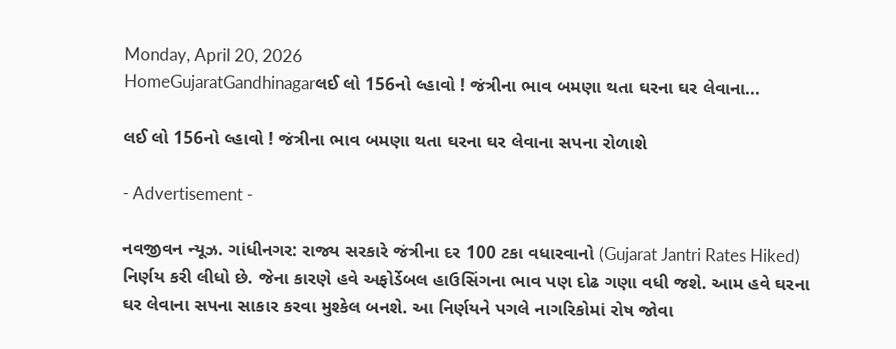Monday, April 20, 2026
HomeGujaratGandhinagarલઈ લો 156નો લ્હાવો ! જંત્રીના ભાવ બમણા થતા ઘરના ઘર લેવાના...

લઈ લો 156નો લ્હાવો ! જંત્રીના ભાવ બમણા થતા ઘરના ઘર લેવાના સપના રોળાશે

- Advertisement -

નવજીવન ન્યૂઝ. ગાંધીનગર: રાજ્ય સરકારે જંત્રીના દર 100 ટકા વધારવાનો (Gujarat Jantri Rates Hiked) નિર્ણય કરી લીધો છે. જેના કારણે હવે અફોર્ડેબલ હાઉસિંગના ભાવ પણ દોઢ ગણા વધી જશે. આમ હવે ઘરના ઘર લેવાના સપના સાકાર કરવા મુશ્કેલ બનશે. આ નિર્ણયને પગલે નાગરિકોમાં રોષ જોવા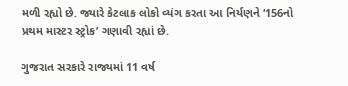મળી રહ્યો છે. જ્યારે કેટલાક લોકો વ્યંગ કરતા આ નિર્યણને ‘156નો પ્રથમ માસ્ટર સ્ટ્રોક’ ગણાવી રહ્યાં છે.

ગુજરાત સરકારે રાજ્યમાં 11 વર્ષ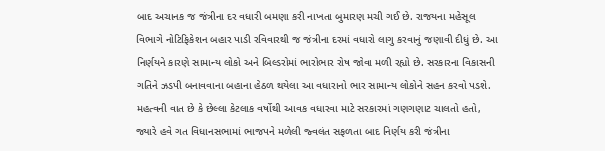બાદ અચાનક જ જંત્રીના દર વધારી બમણા કરી નાખતા બુમારણ મચી ગઈ છે. રાજયના મહેસૂલ વિભાગે નોટિફિકેશન બહાર પાડી રવિવારથી જ જંત્રીના દરમાં વધારો લાગુ કરવાનું જણાવી દીધું છે. આ નિર્ણયને કારણે સામાન્ય લોકો અને બિલ્ડરોમાં ભારોભાર રોષ જોવા મળી રહ્યો છે. સરકારના વિકાસની ગતિને ઝડપી બનાવવાના બહાના હેઠળ થયેલા આ વધારાનો ભાર સામાન્ય લોકોને સહન કરવો પડશે. મહત્વની વાત છે કે છેલ્લા કેટલાક વર્ષોથી આવક વધારવા માટે સરકારમાં ગણગણાટ ચાલતો હતો, જ્યારે હવે ગત વિધાનસભામાં ભાજપને મળેલી જ્વલંત સફળતા બાદ નિર્ણય કરી જંત્રીના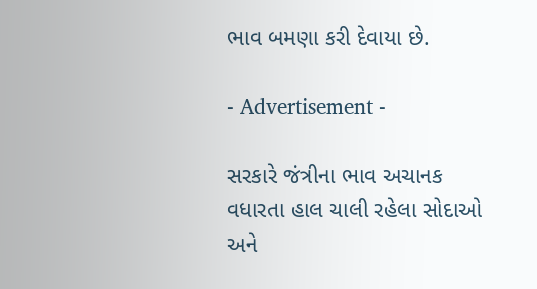ભાવ બમણા કરી દેવાયા છે.

- Advertisement -

સરકારે જંત્રીના ભાવ અચાનક વધારતા હાલ ચાલી રહેલા સોદાઓ અને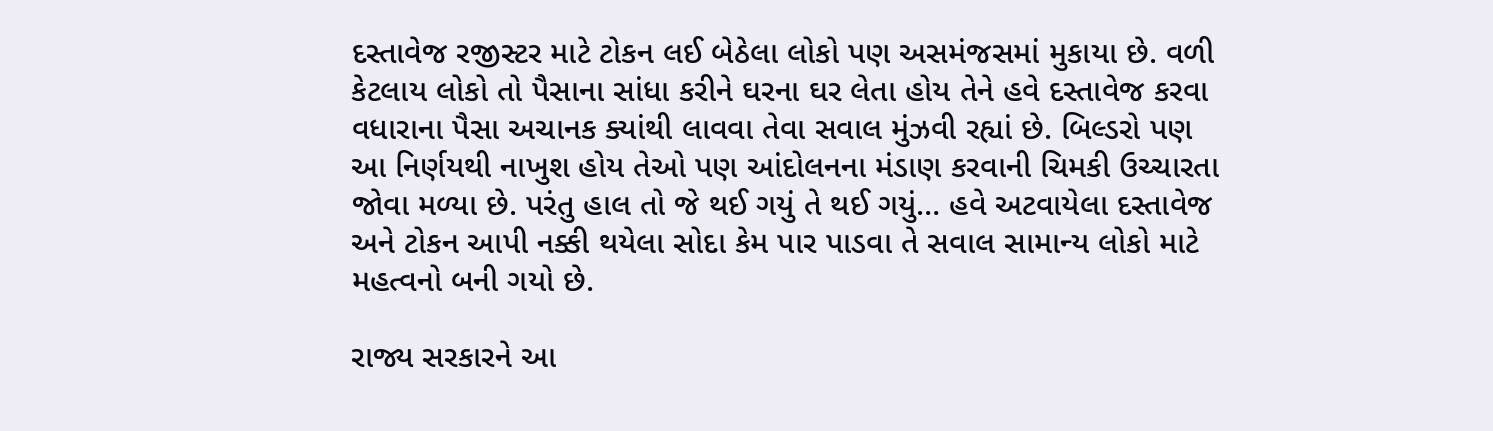દસ્તાવેજ રજીસ્ટર માટે ટોકન લઈ બેઠેલા લોકો પણ અસમંજસમાં મુકાયા છે. વળી કેટલાય લોકો તો પૈસાના સાંધા કરીને ઘરના ઘર લેતા હોય તેને હવે દસ્તાવેજ કરવા વધારાના પૈસા અચાનક ક્યાંથી લાવવા તેવા સવાલ મુંઝવી રહ્યાં છે. બિલ્ડરો પણ આ નિર્ણયથી નાખુશ હોય તેઓ પણ આંદોલનના મંડાણ કરવાની ચિમકી ઉચ્ચારતા જોવા મળ્યા છે. પરંતુ હાલ તો જે થઈ ગયું તે થઈ ગયું… હવે અટવાયેલા દસ્તાવેજ અને ટોકન આપી નક્કી થયેલા સોદા કેમ પાર પાડવા તે સવાલ સામાન્ય લોકો માટે મહત્વનો બની ગયો છે.

રાજ્ય સરકારને આ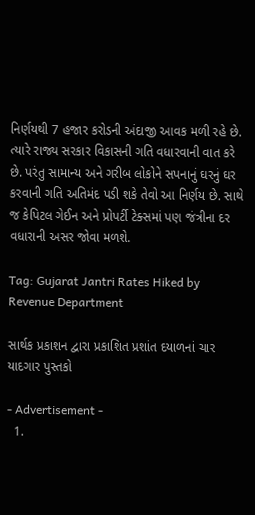નિર્ણયથી 7 હજાર કરોડની અંદાજી આવક મળી રહે છે. ત્યારે રાજ્ય સરકાર વિકાસની ગતિ વધારવાની વાત કરે છે. પરંતુ સામાન્ય અને ગરીબ લોકોને સપનાનું ઘરનું ઘર કરવાની ગતિ અતિમંદ પડી શકે તેવો આ નિર્ણય છે. સાથે જ કેપિટલ ગેઈન અને પ્રોપર્ટી ટેક્સમાં પણ જંત્રીના દર વધારાની અસર જોવા મળશે.

Tag: Gujarat Jantri Rates Hiked by Revenue Department

સાર્થક પ્રકાશન દ્વારા પ્રકાશિત પ્રશાંત દયાળનાં ચાર યાદગાર પુસ્તકો

- Advertisement -
  1.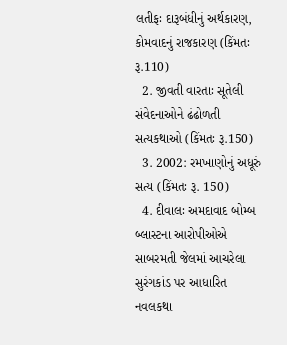લતીફઃ દારૂબંધીનું અર્થકારણ, કોમવાદનું રાજકારણ (કિંમતઃ રૂ.110)
  2. જીવતી વારતાઃ સૂતેલી સંવેદનાઓને ઢંઢોળતી સત્યકથાઓ (કિંમતઃ રૂ.150)
  3. 2002: રમખાણોનું અધૂરું સત્ય (કિંમતઃ રૂ. 150)
  4. દીવાલઃ અમદાવાદ બોમ્બ બ્લાસ્ટના આરોપીઓએ સાબરમતી જેલમાં આચરેલા સુરંગકાંડ પર આધારિત નવલકથા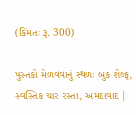(કિંમતઃ રૂ. 300)

પુસ્તકો મેળવવાનું સ્થળઃ બુક શેલ્ફ, સ્વસ્તિક ચાર રસ્તા, અમદાવાદ |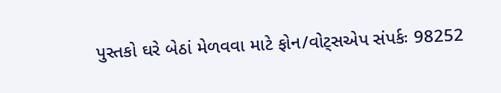પુસ્તકો ઘરે બેઠાં મેળવવા માટે ફોન/વોટ્સએપ સંપર્કઃ 98252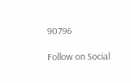90796

Follow on Social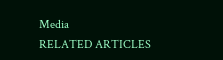Media
RELATED ARTICLES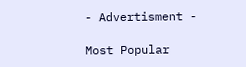- Advertisment -

Most Popular